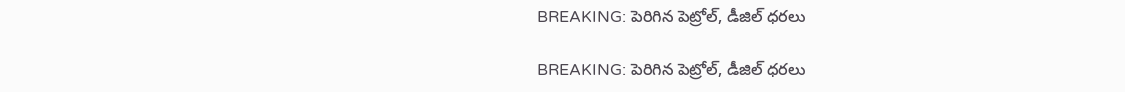BREAKING: పెరిగిన పెట్రోల్, డీజిల్ ధరలు

BREAKING: పెరిగిన పెట్రోల్, డీజిల్ ధరలు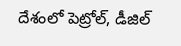దేశంలో పెట్రోల్, డీజిల్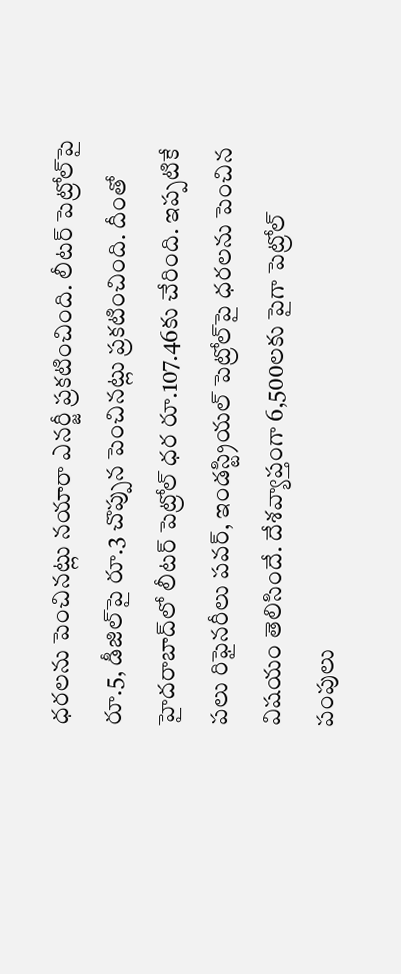ధరలను పెంచినట్లు నయారా ఎనర్జీ ప్రకటించింది. లీటర్ పెట్రోల్‌పై రూ.5, డీజిల్‌పై రూ.3 చొప్పున పెంచినట్లు ప్రకటించింది. దీంతో హైదరాబాద్‌లో లీటర్ పెట్రోల్ ధర రూ.107.46కు చేరింది. ఇప్పటికే పలు రిఫైనరీలు పవర్, ఇండస్ట్రియల్ పెట్రోల్‌పై ధరలను పెంచిన విషయం తెలిసిందే. దేశవ్యాప్తంగా 6,500లకు పైగా పెట్రోల్ పంపులు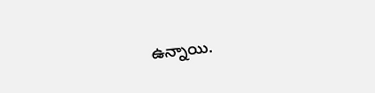ఉన్నాయి.